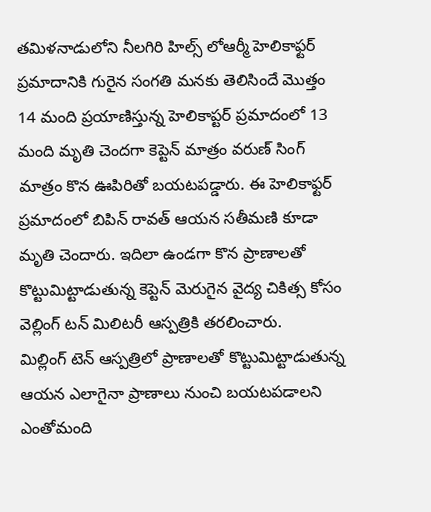తమిళనాడులోని నీలగిరి హిల్స్ లోఆర్మీ హెలికాఫ్టర్ ప్రమాదానికి గురైన సంగతి మనకు తెలిసిందే మొత్తం 14 మంది ప్రయాణిస్తున్న హెలికాప్టర్ ప్రమాదంలో 13 మంది మృతి చెందగా కెప్టెన్ మాత్రం వరుణ్ సింగ్ మాత్రం కొన ఊపిరితో బయటపడ్డారు. ఈ హెలికాఫ్టర్ ప్రమాదంలో బిపిన్ రావత్ ఆయన సతీమణి కూడా మృతి చెందారు. ఇదిలా ఉండగా కొన ప్రాణాలతో కొట్టుమిట్టాడుతున్న కెప్టెన్ మెరుగైన వైద్య చికిత్స కోసం వెల్లింగ్ టన్ మిలిటరీ ఆస్పత్రికి తరలించారు.
మిల్లింగ్ టెన్ ఆస్పత్రిలో ప్రాణాలతో కొట్టుమిట్టాడుతున్న ఆయన ఎలాగైనా ప్రాణాలు నుంచి బయటపడాలని ఎంతోమంది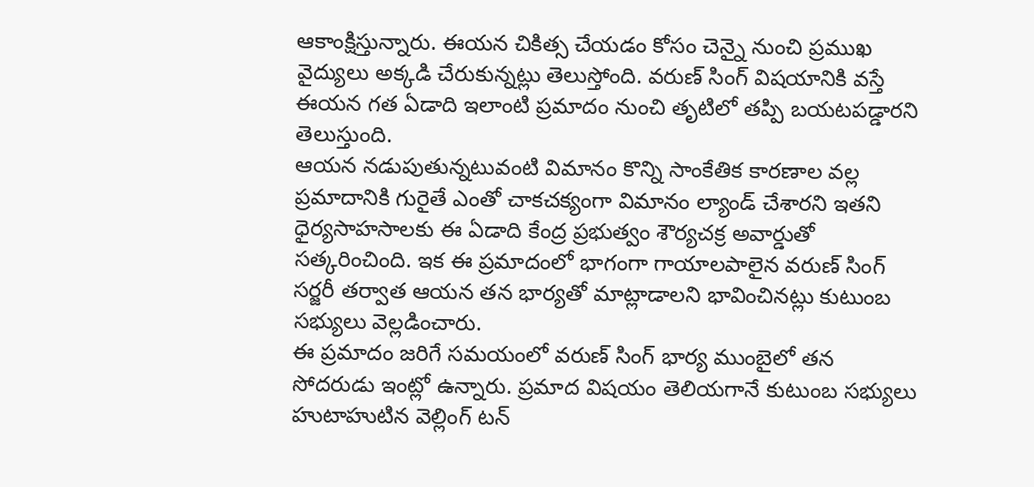ఆకాంక్షిస్తున్నారు. ఈయన చికిత్స చేయడం కోసం చెన్నై నుంచి ప్రముఖ వైద్యులు అక్కడి చేరుకున్నట్లు తెలుస్తోంది. వరుణ్ సింగ్ విషయానికి వస్తే ఈయన గత ఏడాది ఇలాంటి ప్రమాదం నుంచి తృటిలో తప్పి బయటపడ్డారని తెలుస్తుంది.
ఆయన నడుపుతున్నటువంటి విమానం కొన్ని సాంకేతిక కారణాల వల్ల ప్రమాదానికి గురైతే ఎంతో చాకచక్యంగా విమానం ల్యాండ్ చేశారని ఇతని ధైర్యసాహసాలకు ఈ ఏడాది కేంద్ర ప్రభుత్వం శౌర్యచక్ర అవార్డుతో సత్కరించింది. ఇక ఈ ప్రమాదంలో భాగంగా గాయాలపాలైన వరుణ్ సింగ్ సర్జరీ తర్వాత ఆయన తన భార్యతో మాట్లాడాలని భావించినట్లు కుటుంబ సభ్యులు వెల్లడించారు.
ఈ ప్రమాదం జరిగే సమయంలో వరుణ్ సింగ్ భార్య ముంబైలో తన సోదరుడు ఇంట్లో ఉన్నారు. ప్రమాద విషయం తెలియగానే కుటుంబ సభ్యులు హుటాహుటిన వెల్లింగ్ టన్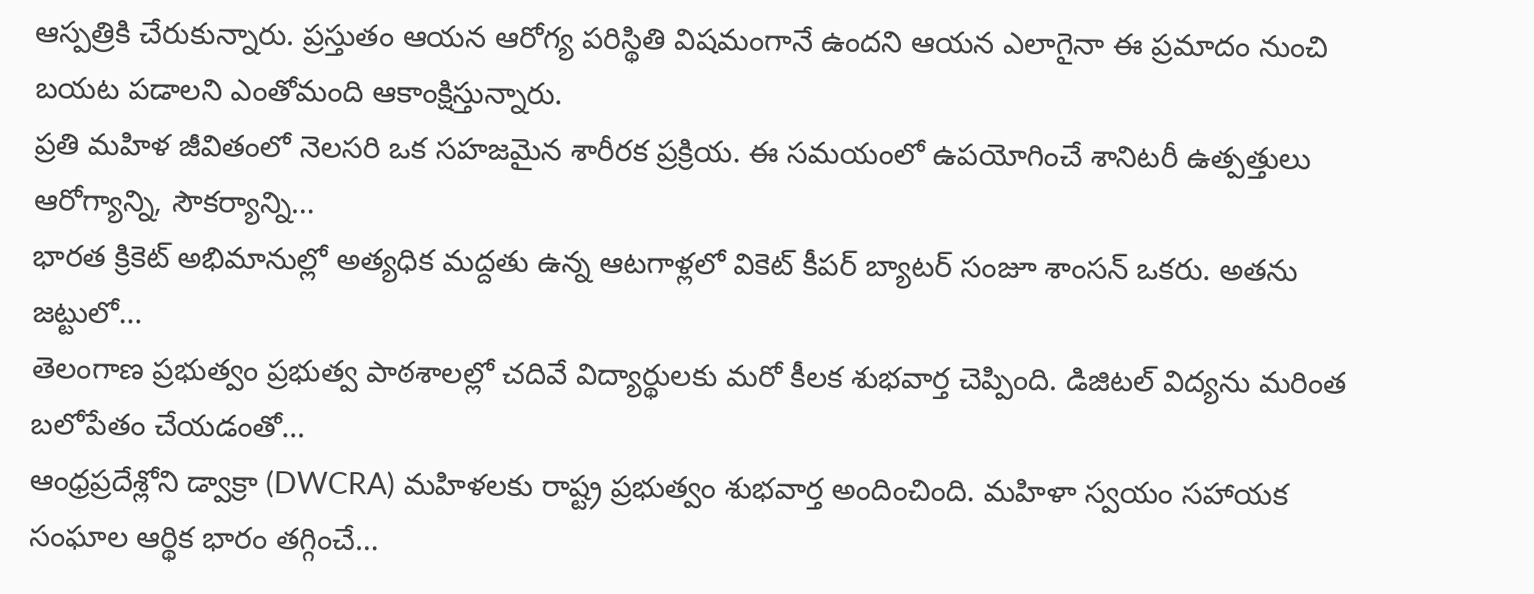ఆస్పత్రికి చేరుకున్నారు. ప్రస్తుతం ఆయన ఆరోగ్య పరిస్థితి విషమంగానే ఉందని ఆయన ఎలాగైనా ఈ ప్రమాదం నుంచి బయట పడాలని ఎంతోమంది ఆకాంక్షిస్తున్నారు.
ప్రతి మహిళ జీవితంలో నెలసరి ఒక సహజమైన శారీరక ప్రక్రియ. ఈ సమయంలో ఉపయోగించే శానిటరీ ఉత్పత్తులు ఆరోగ్యాన్ని, సౌకర్యాన్ని…
భారత క్రికెట్ అభిమానుల్లో అత్యధిక మద్దతు ఉన్న ఆటగాళ్లలో వికెట్ కీపర్ బ్యాటర్ సంజూ శాంసన్ ఒకరు. అతను జట్టులో…
తెలంగాణ ప్రభుత్వం ప్రభుత్వ పాఠశాలల్లో చదివే విద్యార్థులకు మరో కీలక శుభవార్త చెప్పింది. డిజిటల్ విద్యను మరింత బలోపేతం చేయడంతో…
ఆంధ్రప్రదేశ్లోని డ్వాక్రా (DWCRA) మహిళలకు రాష్ట్ర ప్రభుత్వం శుభవార్త అందించింది. మహిళా స్వయం సహాయక సంఘాల ఆర్థిక భారం తగ్గించే…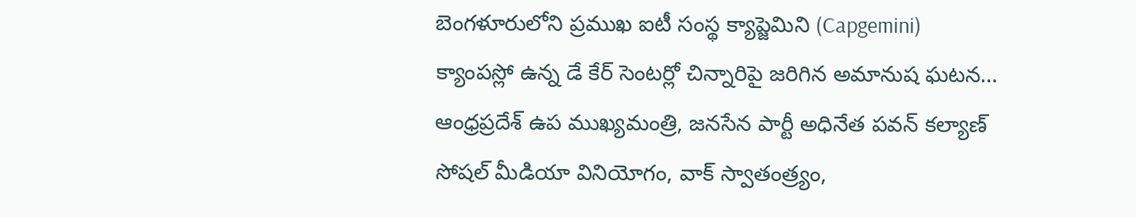బెంగళూరులోని ప్రముఖ ఐటీ సంస్థ క్యాప్జెమిని (Capgemini) క్యాంపస్లో ఉన్న డే కేర్ సెంటర్లో చిన్నారిపై జరిగిన అమానుష ఘటన…
ఆంధ్రప్రదేశ్ ఉప ముఖ్యమంత్రి, జనసేన పార్టీ అధినేత పవన్ కల్యాణ్ సోషల్ మీడియా వినియోగం, వాక్ స్వాతంత్ర్యం,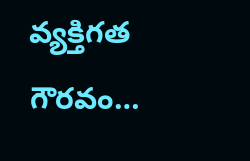వ్యక్తిగత గౌరవం…